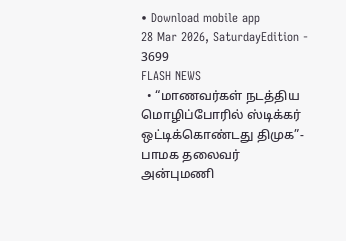• Download mobile app
28 Mar 2026, SaturdayEdition - 3699
FLASH NEWS
  • “மாணவர்கள் நடத்திய மொழிப்போரில் ஸ்டிக்கர் ஒட்டிக்கொண்டது திமுக”- பாமக தலைவர் அன்புமணி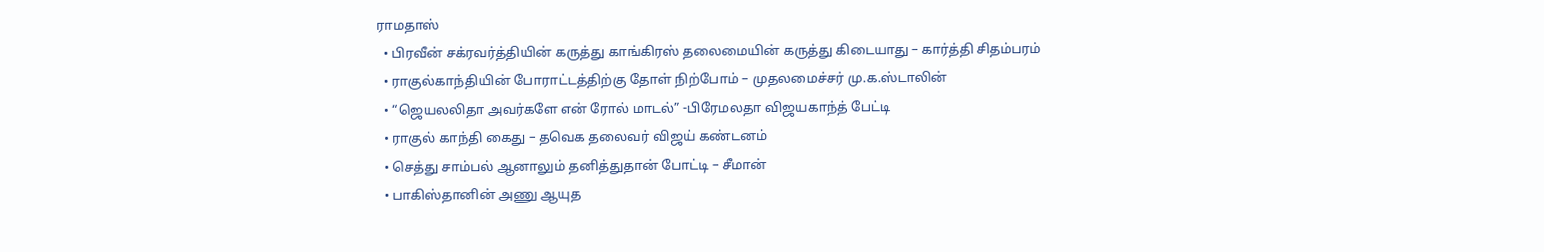ராமதாஸ்
  • பிரவீன் சக்ரவர்த்தியின் கருத்து காங்கிரஸ் தலைமையின் கருத்து கிடையாது – கார்த்தி சிதம்பரம்
  • ராகுல்காந்தியின் போராட்டத்திற்கு தோள் நிற்போம் – முதலமைச்சர் மு.க.ஸ்டாலின்
  • “ஜெயலலிதா அவர்களே என் ரோல் மாடல்” -பிரேமலதா விஜயகாந்த் பேட்டி
  • ராகுல் காந்தி கைது – தவெக தலைவர் விஜய் கண்டனம்
  • செத்து சாம்பல் ஆனாலும் தனித்துதான் போட்டி – சீமான்
  • பாகிஸ்தானின் அணு ஆயுத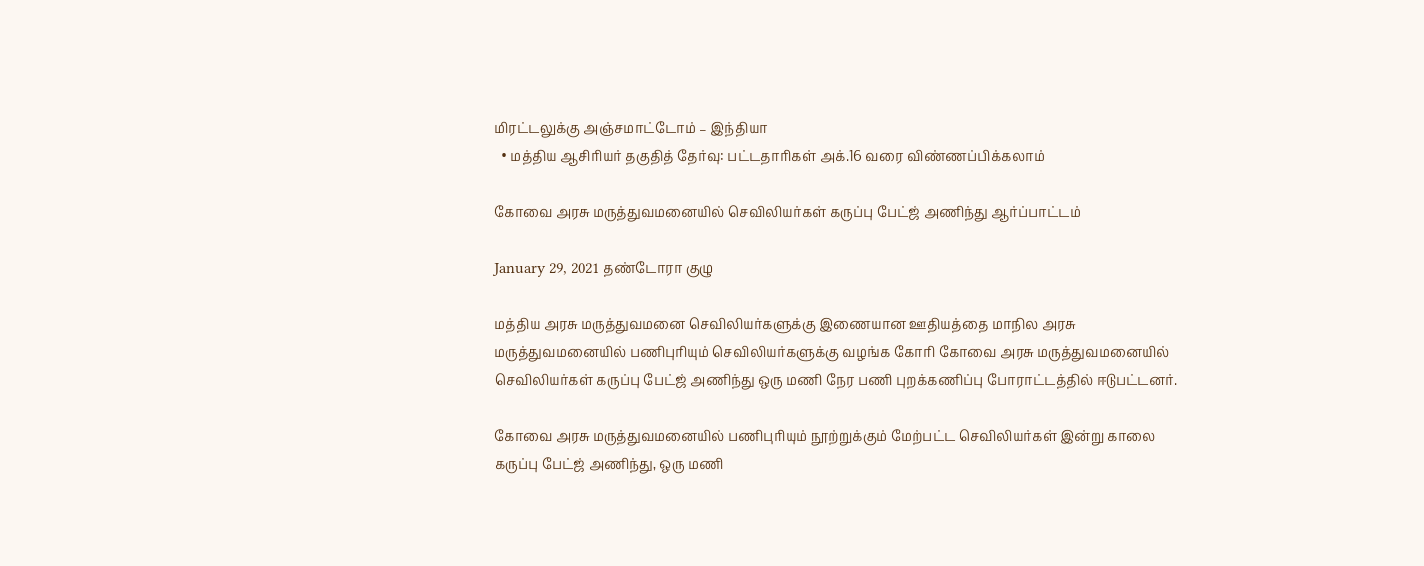மிரட்டலுக்கு அஞ்சமாட்டோம் – இந்தியா
  • மத்திய ஆசிரியர் தகுதித் தேர்வு: பட்டதாரிகள் அக்.16 வரை விண்ணப்பிக்கலாம்

கோவை அரசு மருத்துவமனையில் செவிலியர்கள் கருப்பு பேட்ஜ் அணிந்து ஆர்ப்பாட்டம்

January 29, 2021 தண்டோரா குழு

மத்திய அரசு மருத்துவமனை செவிலியர்களுக்கு இணையான ஊதியத்தை மாநில அரசு மருத்துவமனையில் பணிபுரியும் செவிலியர்களுக்கு வழங்க கோரி கோவை அரசு மருத்துவமனையில் செவிலியர்கள் கருப்பு பேட்ஜ் அணிந்து ஒரு மணி நேர பணி புறக்கணிப்பு போராட்டத்தில் ஈடுபட்டனர்.

கோவை அரசு மருத்துவமனையில் பணிபுரியும் நூற்றுக்கும் மேற்பட்ட செவிலியர்கள் இன்று காலை கருப்பு பேட்ஜ் அணிந்து, ஒரு மணி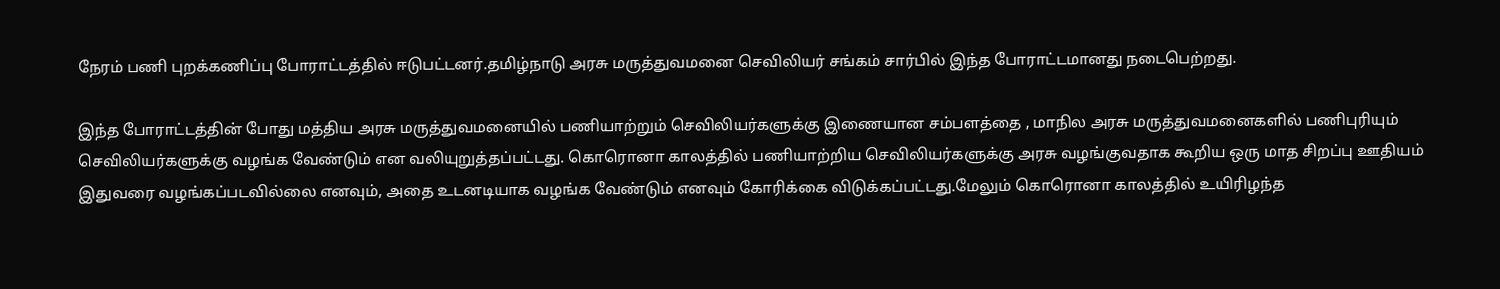நேரம் பணி புறக்கணிப்பு போராட்டத்தில் ஈடுபட்டனர்.தமிழ்நாடு அரசு மருத்துவமனை செவிலியர் சங்கம் சார்பில் இந்த போராட்டமானது நடைபெற்றது.

இந்த போராட்டத்தின் போது மத்திய அரசு மருத்துவமனையில் பணியாற்றும் செவிலியர்களுக்கு இணையான சம்பளத்தை , மாநில அரசு மருத்துவமனைகளில் பணிபுரியும் செவிலியர்களுக்கு வழங்க வேண்டும் என வலியுறுத்தப்பட்டது. கொரொனா காலத்தில் பணியாற்றிய செவிலியர்களுக்கு அரசு வழங்குவதாக கூறிய ஒரு மாத சிறப்பு ஊதியம் இதுவரை வழங்கப்படவில்லை எனவும், அதை உடனடியாக வழங்க வேண்டும் எனவும் கோரிக்கை விடுக்கப்பட்டது.மேலும் கொரொனா காலத்தில் உயிரிழந்த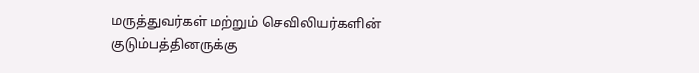மருத்துவர்கள் மற்றும் செவிலியர்களின் குடும்பத்தினருக்கு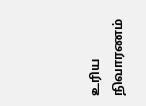உரிய நிவாரணம்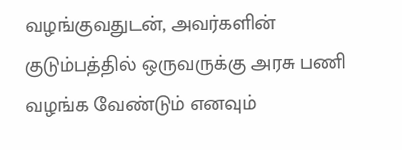வழங்குவதுடன், அவர்களின் குடும்பத்தில் ஒருவருக்கு அரசு பணி வழங்க வேண்டும் எனவும்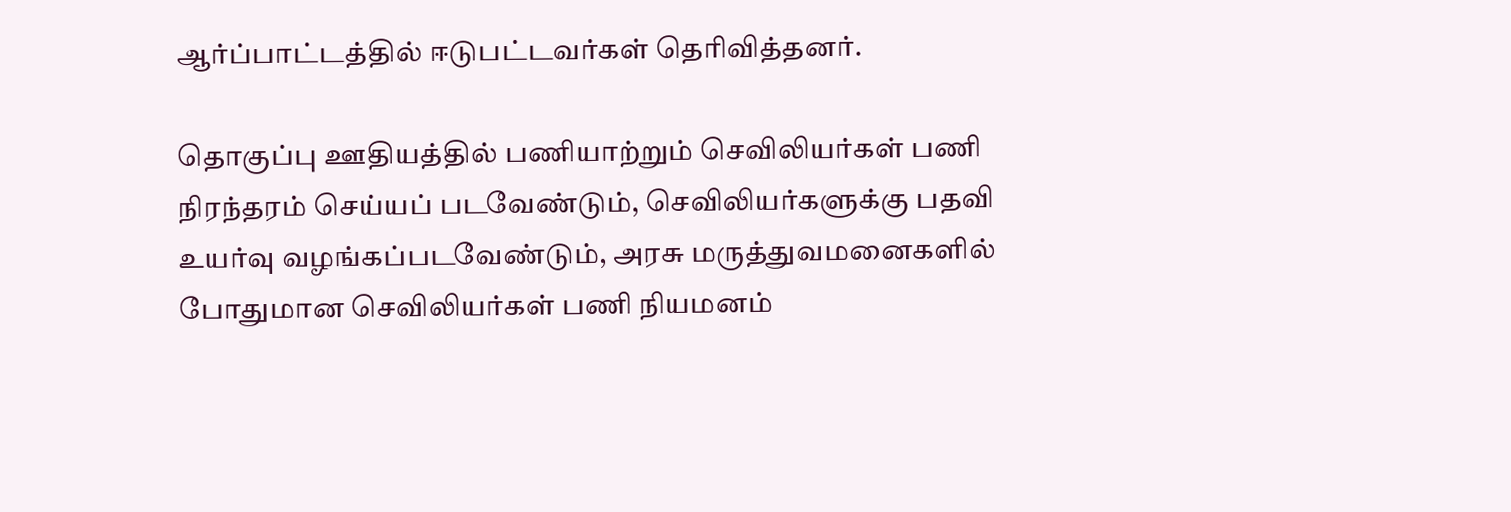ஆர்ப்பாட்டத்தில் ஈடுபட்டவர்கள் தெரிவித்தனர்.

தொகுப்பு ஊதியத்தில் பணியாற்றும் செவிலியர்கள் பணி நிரந்தரம் செய்யப் படவேண்டும், செவிலியர்களுக்கு பதவி உயர்வு வழங்கப்படவேண்டும், அரசு மருத்துவமனைகளில் போதுமான செவிலியர்கள் பணி நியமனம்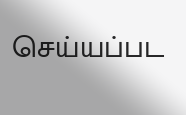செய்யப்பட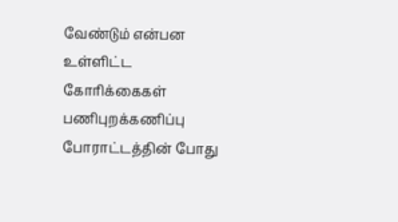வேண்டும் என்பன உள்ளிட்ட கோரிக்கைகள் பணிபுறக்கணிப்பு போராட்டத்தின் போது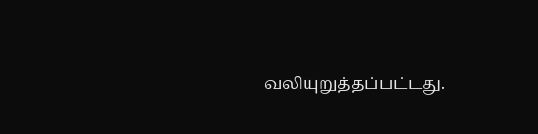வலியுறுத்தப்பட்டது.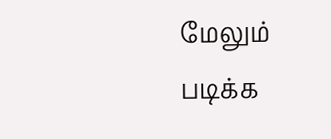மேலும் படிக்க